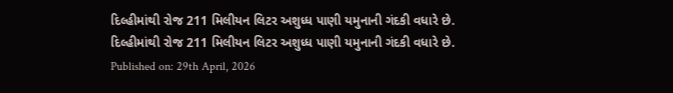દિલ્હીમાંથી રોજ 211 મિલીયન લિટર અશુધ્ધ પાણી યમુનાની ગંદકી વધારે છે.
દિલ્હીમાંથી રોજ 211 મિલીયન લિટર અશુધ્ધ પાણી યમુનાની ગંદકી વધારે છે.
Published on: 29th April, 2026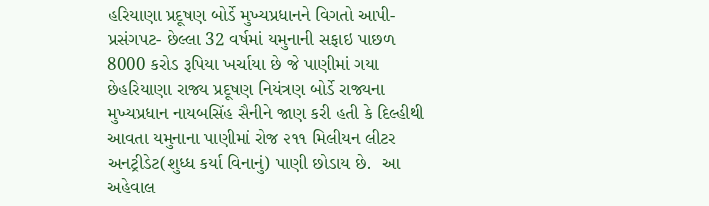હરિયાણા પ્રદૂષણ બોર્ડે મુખ્યપ્રધાનને વિગતો આપી- પ્રસંગપટ- છેલ્લા 32 વર્ષમાં યમુનાની સફાઇ પાછળ 8000 કરોડ રૂપિયા ખર્ચાયા છે જે પાણીમાં ગયા છેહરિયાણા રાજ્ય પ્રદૂષણ નિયંત્રણ બોર્ડે રાજ્યના મુખ્યપ્રધાન નાયબસિંહ સૈનીને જાણ કરી હતી કે દિલ્હીથી આવતા યમુનાના પાણીમાં રોજ ૨૧૧ મિલીયન લીટર અનટ્રીડેટ(શુધ્ધ કર્યા વિનાનું) પાણી છોડાય છે.  આ અહેવાલ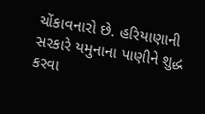ચોંકાવનારો છે. હરિયાણાની સરકારે યમુનાના પાણીને શુદ્ધ કરવા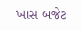ખાસ બજેટ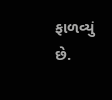ફાળવ્યું છે.